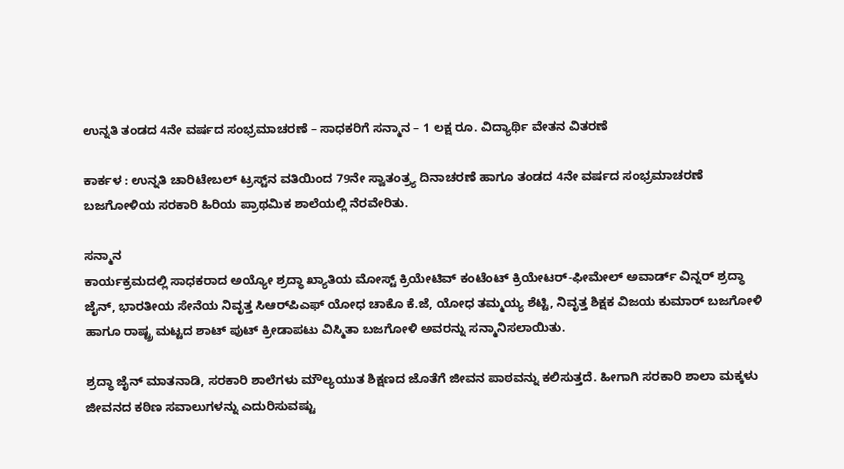ಉನ್ನತಿ ತಂಡದ 4ನೇ ವರ್ಷದ ಸಂಭ್ರಮಾಚರಣೆ – ಸಾಧಕರಿಗೆ ಸನ್ಮಾನ – 1 ಲಕ್ಷ ರೂ. ವಿದ್ಯಾರ್ಥಿ ವೇತನ ವಿತರಣೆ

ಕಾರ್ಕಳ : ಉನ್ನತಿ ಚಾರಿಟೇಬಲ್ ಟ್ರಸ್ಟ್‌ನ ವತಿಯಿಂದ 79ನೇ ಸ್ವಾತಂತ್ರ್ಯ ದಿನಾಚರಣೆ ಹಾಗೂ ತಂಡದ 4ನೇ ವರ್ಷದ ಸಂಭ್ರಮಾಚರಣೆ ಬಜಗೋಳಿಯ ಸರಕಾರಿ ಹಿರಿಯ ಪ್ರಾಥಮಿಕ ಶಾಲೆಯಲ್ಲಿ ನೆರವೇರಿತು.

ಸನ್ಮಾನ
ಕಾರ್ಯಕ್ರಮದಲ್ಲಿ ಸಾಧಕರಾದ ಅಯ್ಯೋ ಶ್ರದ್ಧಾ ಖ್ಯಾತಿಯ ಮೋಸ್ಟ್ ಕ್ರಿಯೇಟಿವ್ ಕಂಟೆಂಟ್ ಕ್ರಿಯೇಟರ್-ಫೀಮೇಲ್ ಅವಾರ್ಡ್ ವಿನ್ನರ್ ಶ್ರದ್ಧಾ ಜೈನ್, ಭಾರತೀಯ ಸೇನೆಯ ನಿವೃತ್ತ ಸಿಆರ್‌ಪಿಎಫ್‌ ಯೋಧ ಚಾಕೊ ಕೆ.ಜೆ, ಯೋಧ ತಮ್ಮಯ್ಯ ಶೆಟ್ಟಿ, ನಿವೃತ್ತ ಶಿಕ್ಷಕ ವಿಜಯ ಕುಮಾರ್ ಬಜಗೋಳಿ ಹಾಗೂ ರಾಷ್ಟ್ರ ಮಟ್ಟದ ಶಾಟ್ ಪುಟ್ ಕ್ರೀಡಾಪಟು ವಿಸ್ಮಿತಾ ಬಜಗೋಳಿ ಅವರನ್ನು ಸನ್ಮಾನಿಸಲಾಯಿತು.

ಶ್ರದ್ಧಾ ಜೈನ್ ಮಾತನಾಡಿ, ಸರಕಾರಿ ಶಾಲೆಗಳು ಮೌಲ್ಯಯುತ ಶಿಕ್ಷಣದ ಜೊತೆಗೆ ಜೀವನ ಪಾಠವನ್ನು ಕಲಿಸುತ್ತದೆ. ಹೀಗಾಗಿ ಸರಕಾರಿ ಶಾಲಾ ಮಕ್ಕಳು ಜೀವನದ ಕಠಿಣ ಸವಾಲುಗಳನ್ನು ಎದುರಿಸುವಷ್ಟು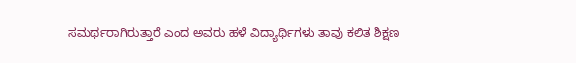ಸಮರ್ಥರಾಗಿರುತ್ತಾರೆ ಎಂದ ಅವರು ಹಳೆ ವಿದ್ಯಾರ್ಥಿಗಳು ತಾವು ಕಲಿತ ಶಿಕ್ಷಣ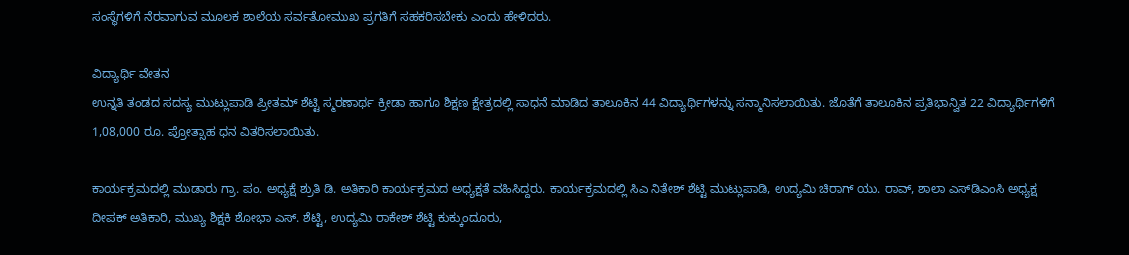ಸಂಸ್ಥೆಗಳಿಗೆ ನೆರವಾಗುವ ಮೂಲಕ ಶಾಲೆಯ ಸರ್ವತೋಮುಖ ಪ್ರಗತಿಗೆ ಸಹಕರಿಸಬೇಕು ಎಂದು ಹೇಳಿದರು.

ವಿದ್ಯಾರ್ಥಿ ವೇತನ
ಉನ್ನತಿ ತಂಡದ ಸದಸ್ಯ ಮುಟ್ಲುಪಾಡಿ ಪ್ರೀತಮ್ ಶೆಟ್ಟಿ ಸ್ಮರಣಾರ್ಥ ಕ್ರೀಡಾ ಹಾಗೂ ಶಿಕ್ಷಣ ಕ್ಷೇತ್ರದಲ್ಲಿ ಸಾಧನೆ ಮಾಡಿದ ತಾಲೂಕಿನ 44 ವಿದ್ಯಾರ್ಥಿಗಳನ್ನು ಸನ್ಮಾನಿಸಲಾಯಿತು. ಜೊತೆಗೆ ತಾಲೂಕಿನ ಪ್ರತಿಭಾನ್ವಿತ 22 ವಿದ್ಯಾರ್ಥಿಗಳಿಗೆ 1,08,000 ರೂ. ಪ್ರೋತ್ಸಾಹ ಧನ ವಿತರಿಸಲಾಯಿತು.

ಕಾರ್ಯಕ್ರಮದಲ್ಲಿ ಮುಡಾರು ಗ್ರಾ. ಪಂ. ಅಧ್ಯಕ್ಷೆ ಶ್ರುತಿ ಡಿ. ಅತಿಕಾರಿ ಕಾರ್ಯಕ್ರಮದ ಅಧ್ಯಕ್ಷತೆ ವಹಿಸಿದ್ದರು. ಕಾರ್ಯಕ್ರಮದಲ್ಲಿ ಸಿಎ ನಿತೇಶ್‌ ಶೆಟ್ಟಿ ಮುಟ್ಲುಪಾಡಿ, ಉದ್ಯಮಿ ಚಿರಾಗ್‌ ಯು. ರಾವ್‌, ಶಾಲಾ ಎಸ್‌ಡಿಎಂಸಿ ಅಧ್ಯಕ್ಷ ದೀಪಕ್‌ ಅತಿಕಾರಿ, ಮುಖ್ಯ ಶಿಕ್ಷಕಿ ಶೋಭಾ ಎಸ್‌. ಶೆಟ್ಟಿ, ಉದ್ಯಮಿ ರಾಕೇಶ್‌ ಶೆಟ್ಟಿ ಕುಕ್ಕುಂದೂರು,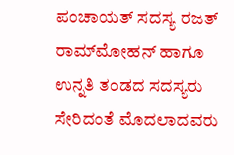ಪಂಚಾಯತ್‌ ಸದಸ್ಯ ರಜತ್‌ ರಾಮ್‌ಮೋಹನ್‌ ಹಾಗೂ ಉನ್ನತಿ ತಂಡದ ಸದಸ್ಯರು ಸೇರಿದಂತೆ ಮೊದಲಾದವರು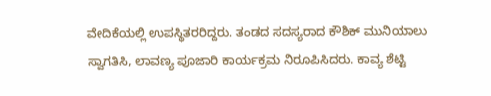ವೇದಿಕೆಯಲ್ಲಿ ಉಪಸ್ಥಿತರರಿದ್ದರು. ತಂಡದ ಸದಸ್ಯರಾದ ಕೌಶಿಕ್‌ ಮುನಿಯಾಲು ಸ್ವಾಗತಿಸಿ, ಲಾವಣ್ಯ ಪೂಜಾರಿ ಕಾರ್ಯಕ್ರಮ ನಿರೂಪಿಸಿದರು. ಕಾವ್ಯ ಶೆಟ್ಟಿ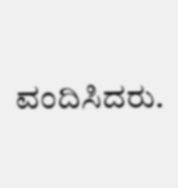ವಂದಿಸಿದರು.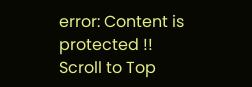error: Content is protected !!
Scroll to Top